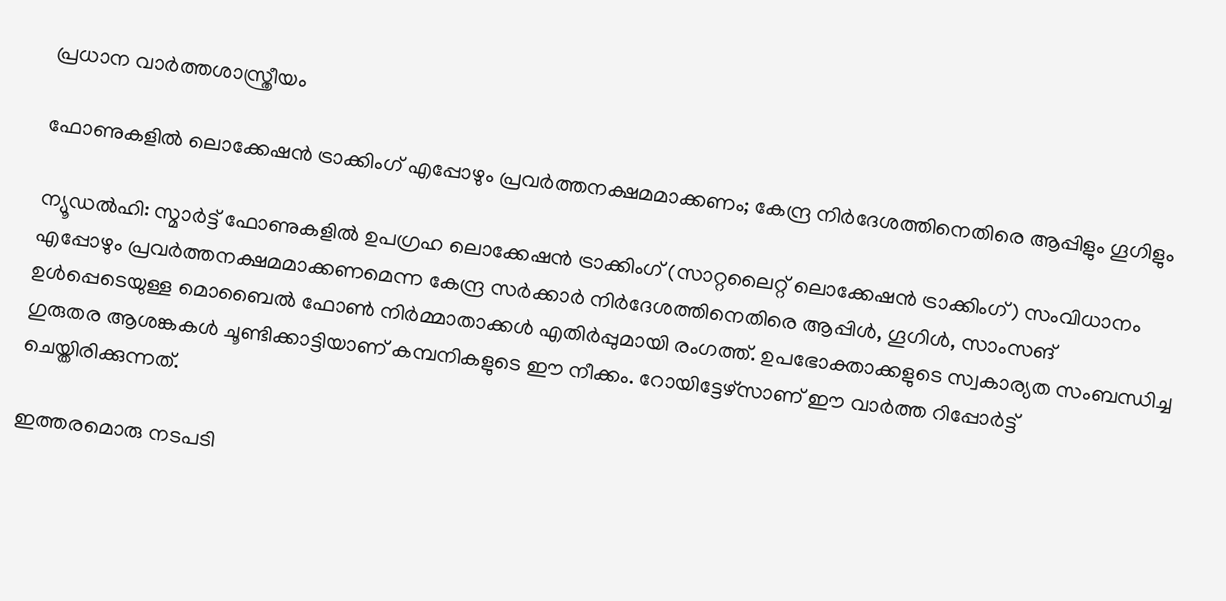പ്രധാന വാർത്തശാസ്ത്രീയം

ഫോണുകളിൽ ലൊക്കേഷൻ ട്രാക്കിംഗ് എപ്പോഴും പ്രവർത്തനക്ഷമമാക്കണം; കേന്ദ്ര നിർദേശത്തിനെതിരെ ആപ്പിളും ഗൂഗിളും

ന്യൂഡൽഹി: സ്മാർട്ട് ഫോണുകളിൽ ഉപഗ്രഹ ലൊക്കേഷൻ ട്രാക്കിംഗ് (സാറ്റലൈറ്റ് ലൊക്കേഷൻ ട്രാക്കിംഗ്) സംവിധാനം എപ്പോഴും പ്രവർത്തനക്ഷമമാക്കണമെന്ന കേന്ദ്ര സർക്കാർ നിർദേശത്തിനെതിരെ ആപ്പിൾ, ഗൂഗിൾ, സാംസങ് ഉൾപ്പെടെയുള്ള മൊബൈൽ ഫോൺ നിർമ്മാതാക്കൾ എതിർപ്പുമായി രംഗത്ത്. ഉപഭോക്താക്കളുടെ സ്വകാര്യത സംബന്ധിച്ച ഗുരുതര ആശങ്കകൾ ചൂണ്ടിക്കാട്ടിയാണ് കമ്പനികളുടെ ഈ നീക്കം. റോയിട്ടേഴ്സാണ് ഈ വാർത്ത റിപ്പോർട്ട് ചെയ്തിരിക്കുന്നത്.

ഇത്തരമൊരു നടപടി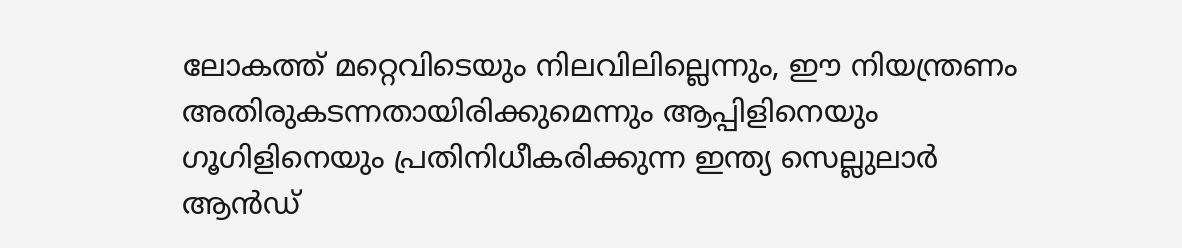ലോകത്ത് മറ്റെവിടെയും നിലവിലില്ലെന്നും, ഈ നിയന്ത്രണം അതിരുകടന്നതായിരിക്കുമെന്നും ആപ്പിളിനെയും ഗൂഗിളിനെയും പ്രതിനിധീകരിക്കുന്ന ഇന്ത്യ സെല്ലുലാർ ആൻഡ്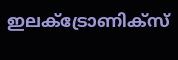ഇലക്ട്രോണിക്സ്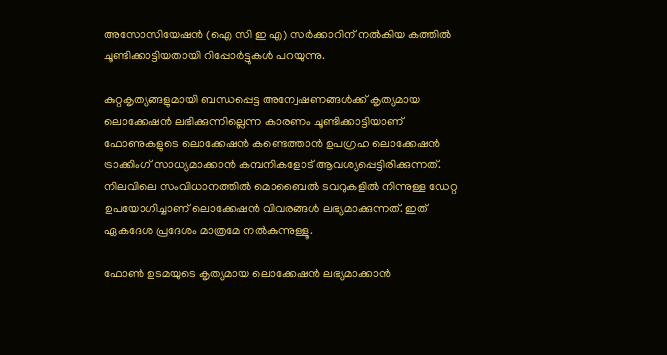അസോസിയേഷൻ (ഐ സി ഇ എ) സർക്കാറിന് നൽകിയ കത്തിൽ ചൂണ്ടിക്കാട്ടിയതായി റിപ്പോർട്ടുകൾ പറയുന്നു.

കുറ്റകൃത്യങ്ങളുമായി ബന്ധപ്പെട്ട അന്വേഷണങ്ങൾക്ക് കൃത്യമായ ലൊക്കേഷൻ ലഭിക്കുന്നില്ലെന്ന കാരണം ചൂണ്ടിക്കാട്ടിയാണ് ഫോണുകളുടെ ലൊക്കേഷൻ കണ്ടെത്താൻ ഉപഗ്രഹ ലൊക്കേഷൻ ട്രാക്കിംഗ് സാധ്യമാക്കാൻ കമ്പനികളോട് ആവശ്യപ്പെട്ടിരിക്കുന്നത്. നിലവിലെ സംവിധാനത്തിൽ മൊബൈൽ ടവറുകളിൽ നിന്നുള്ള ഡേറ്റ ഉപയോഗിച്ചാണ് ലൊക്കേഷൻ വിവരങ്ങൾ ലഭ്യമാക്കുന്നത്. ഇത് ഏകദേശ പ്രദേശം മാത്രമേ നൽകുന്നുള്ളൂ.

ഫോൺ ഉടമയുടെ കൃത്യമായ ലൊക്കേഷൻ ലഭ്യമാക്കാൻ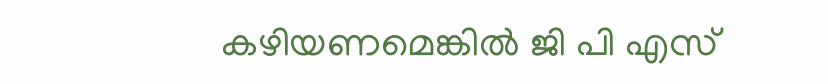കഴിയണമെങ്കിൽ ജി പി എസ്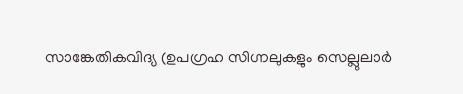സാങ്കേതികവിദ്യ (ഉപഗ്രഹ സിഗ്നലുകളും സെല്ലുലാർ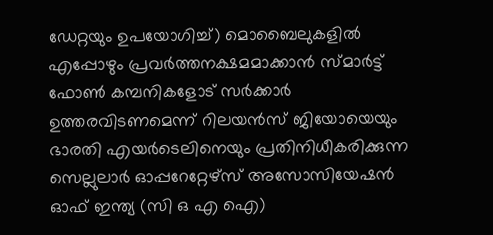ഡേറ്റയും ഉപയോഗിച്ച്) മൊബൈലുകളിൽ എപ്പോഴും പ്രവർത്തനക്ഷമമാക്കാൻ സ്മാർട്ട് ഫോൺ കമ്പനികളോട് സർക്കാർ ഉത്തരവിടണമെന്ന് റിലയൻസ് ജിയോയെയും ഭാരതി എയർടെലിനെയും പ്രതിനിധീകരിക്കുന്ന സെല്ലുലാർ ഓപ്പറേറ്റേഴ്സ് അസോസിയേഷൻ ഓഫ് ഇന്ത്യ (സി ഒ എ ഐ)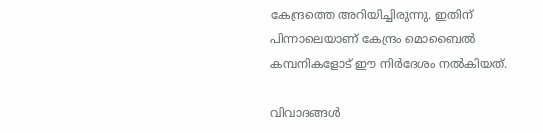കേന്ദ്രത്തെ അറിയിച്ചിരുന്നു. ഇതിന് പിന്നാലെയാണ് കേന്ദ്രം മൊബൈൽ കമ്പനികളോട് ഈ നിർദേശം നൽകിയത്.

വിവാദങ്ങൾ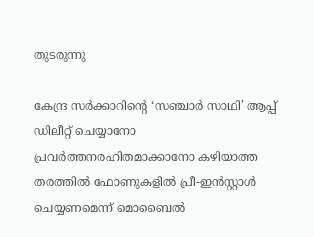തുടരുന്നു

കേന്ദ്ര സർക്കാറിൻ്റെ ‘സഞ്ചാർ സാഥി’ ആപ്പ് ഡിലീറ്റ് ചെയ്യാനോ പ്രവർത്തനരഹിതമാക്കാനോ കഴിയാത്ത തരത്തിൽ ഫോണുകളിൽ പ്രീ-ഇൻസ്റ്റാൾ ചെയ്യണമെന്ന് മൊബൈൽ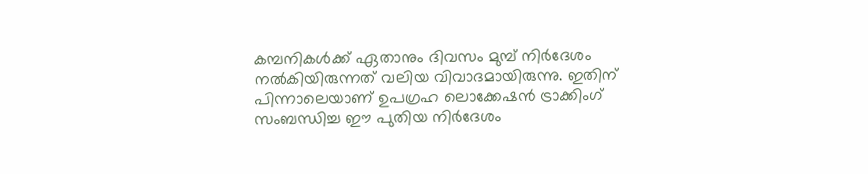കമ്പനികൾക്ക് ഏതാനും ദിവസം മുമ്പ് നിർദേശം നൽകിയിരുന്നത് വലിയ വിവാദമായിരുന്നു. ഇതിന് പിന്നാലെയാണ് ഉപഗ്രഹ ലൊക്കേഷൻ ട്രാക്കിംഗ് സംബന്ധിച്ച ഈ പുതിയ നിർദേശം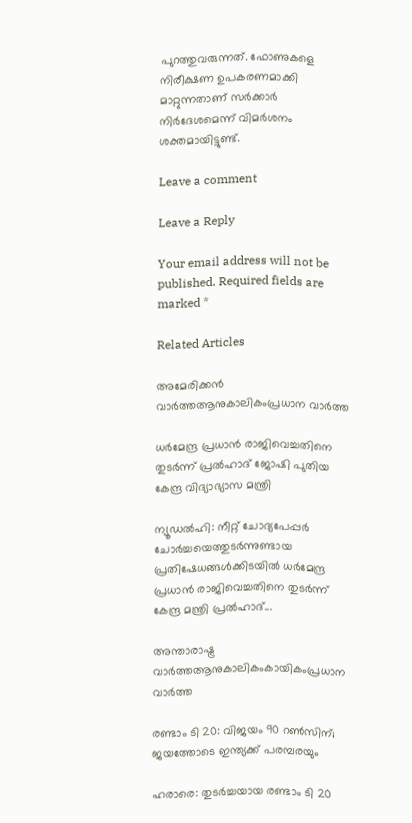പുറത്തുവരുന്നത്. ഫോണുകളെ നിരീക്ഷണ ഉപകരണമാക്കി മാറ്റുന്നതാണ് സർക്കാർ നിർദേശമെന്ന് വിമർശനം ശക്തമായിട്ടുണ്ട്.

Leave a comment

Leave a Reply

Your email address will not be published. Required fields are marked *

Related Articles

അമേരിക്കൻ വാർത്തആനുകാലികംപ്രധാന വാർത്ത

ധർമേന്ദ്ര പ്രധാൻ രാജിവെച്ചതിനെ തുടർന്ന് പ്രൽഹാദ് ജോഷി പുതിയ കേന്ദ്ര വിദ്യാഭ്യാസ മന്ത്രി

ന്യൂഡൽഹി: നീറ്റ് ചോദ്യപേപ്പർ ചോർച്ചയെത്തുടർന്നുണ്ടായ പ്രതിഷേധങ്ങൾക്കിടയിൽ ധർമേന്ദ്ര പ്രധാൻ രാജിവെച്ചതിനെ തുടർന്ന് കേന്ദ്ര മന്ത്രി പ്രൽഹാദ്...

അന്താരാഷ്ട്ര വാർത്തആനുകാലികംകായികംപ്രധാന വാർത്ത

രണ്ടാം ടി 20: വിജയം 90 റണ്‍സിന്; ജയത്തോടെ ഇന്ത്യക്ക് പരമ്പരയും

ഹരാരെ: തുടര്‍ച്ചയായ രണ്ടാം ടി 20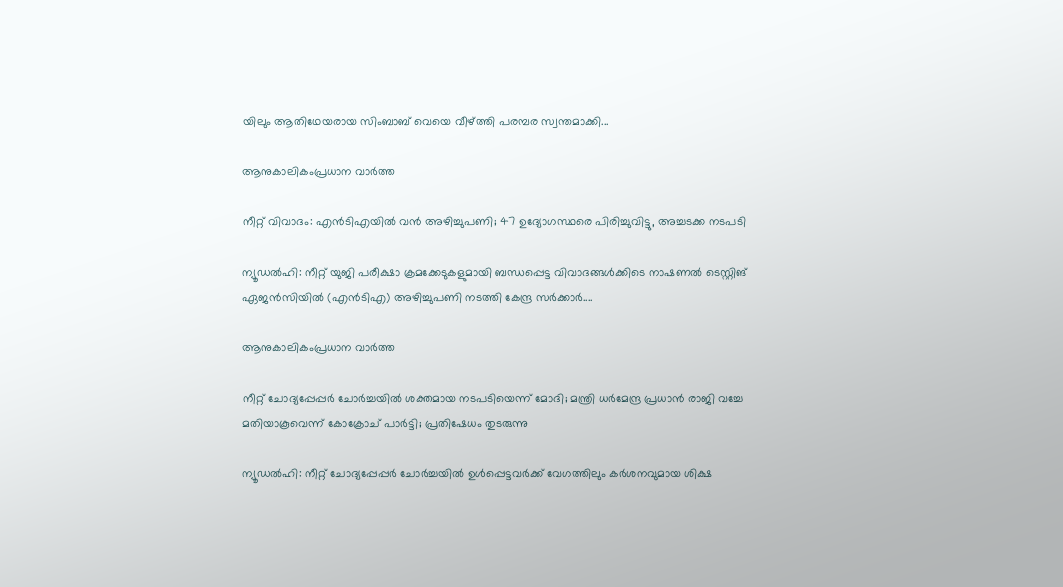യിലും ആതിഥേയരായ സിംബാബ് വെയെ വീഴ്ത്തി പരമ്പര സ്വന്തമാക്കി...

ആനുകാലികംപ്രധാന വാർത്ത

നീറ്റ് വിവാദം: എൻടിഎയിൽ വൻ അഴിച്ചുപണി; 47 ഉദ്യോഗസ്ഥരെ പിരിച്ചുവിട്ടു, അച്ചടക്ക നടപടി

ന്യൂഡൽഹി: നീറ്റ് യുജി പരീക്ഷാ ക്രമക്കേടുകളുമായി ബന്ധപ്പെട്ട വിവാദങ്ങൾക്കിടെ നാഷണൽ ടെസ്റ്റിങ് ഏജൻസിയിൽ (എൻടിഎ) അഴിച്ചുപണി നടത്തി കേന്ദ്ര സർക്കാർ....

ആനുകാലികംപ്രധാന വാർത്ത

നീറ്റ് ചോദ്യപ്പേപ്പർ ചോർച്ചയിൽ ശക്തമായ നടപടിയെന്ന് മോദി; മന്ത്രി ധർമേന്ദ്ര പ്രധാൻ രാജി വച്ചേ മതിയാകൂവെന്ന് കോക്രോച് പാർട്ടി; പ്രതിഷേധം തുടരുന്നു

ന്യൂഡൽഹി: നീറ്റ് ചോദ്യപ്പേപ്പര്‍ ചോർച്ചയിൽ ഉൾപ്പെട്ടവർക്ക് വേഗത്തിലും കർശനവുമായ ശിക്ഷ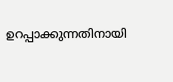ഉറപ്പാക്കുന്നതിനായി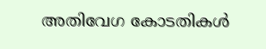അതിവേഗ കോടതികൾ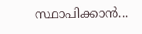സ്ഥാപിക്കാൻ...